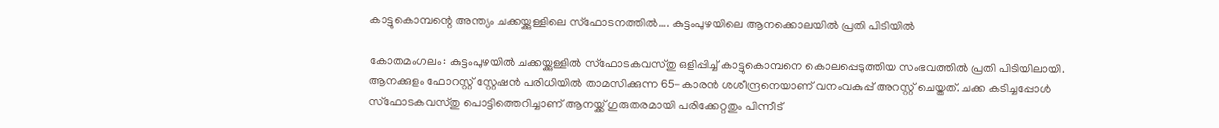കാട്ടുകൊമ്പന്റെ അന്ത്യം ചക്കയ്ക്കുള്ളിലെ സ്ഫോടനത്തിൽ…. കുട്ടംപുഴയിലെ ആനക്കൊലയിൽ പ്രതി പിടിയിൽ

കോതമംഗലം: കുട്ടംപുഴയിൽ ചക്കയ്ക്കുള്ളിൽ സ്ഫോടകവസ്തു ഒളിപ്പിച്ച് കാട്ടുകൊമ്പനെ കൊലപ്പെടുത്തിയ സംഭവത്തിൽ പ്രതി പിടിയിലായി. ആനക്കുളം ഫോറസ്റ്റ് സ്റ്റേഷൻ പരിധിയിൽ താമസിക്കുന്ന 65-കാരൻ ശശീന്ദ്രനെയാണ് വനംവകുപ്പ് അറസ്റ്റ് ചെയ്തത്. ചക്ക കടിച്ചപ്പോൾ സ്ഫോടകവസ്തു പൊട്ടിത്തെറിച്ചാണ് ആനയ്ക്ക് ഗുരുതരമായി പരിക്കേറ്റതും പിന്നീട്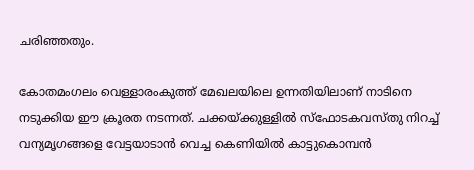ചരിഞ്ഞതും.

കോതമംഗലം വെള്ളാരംകുത്ത് മേഖലയിലെ ഉന്നതിയിലാണ് നാടിനെ നടുക്കിയ ഈ ക്രൂരത നടന്നത്. ചക്കയ്ക്കുള്ളിൽ സ്ഫോടകവസ്തു നിറച്ച് വന്യമൃഗങ്ങളെ വേട്ടയാടാൻ വെച്ച കെണിയിൽ കാട്ടുകൊമ്പൻ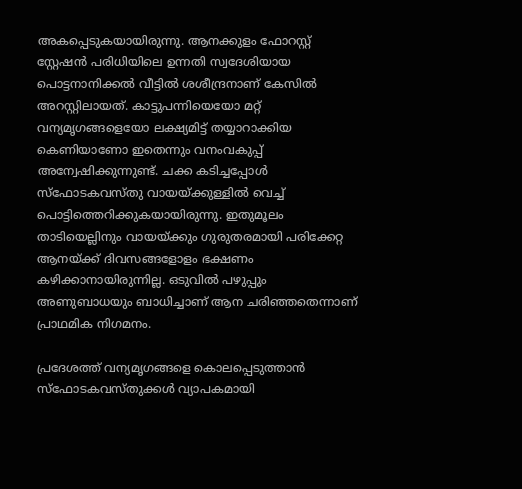അകപ്പെടുകയായിരുന്നു. ആനക്കുളം ഫോറസ്റ്റ് സ്റ്റേഷൻ പരിധിയിലെ ഉന്നതി സ്വദേശിയായ പൊട്ടനാനിക്കൽ വീട്ടിൽ ശശീന്ദ്രനാണ് കേസിൽ അറസ്റ്റിലായത്. കാട്ടുപന്നിയെയോ മറ്റ് വന്യമൃഗങ്ങളെയോ ലക്ഷ്യമിട്ട് തയ്യാറാക്കിയ കെണിയാണോ ഇതെന്നും വനംവകുപ്പ് അന്വേഷിക്കുന്നുണ്ട്. ചക്ക കടിച്ചപ്പോൾ സ്ഫോടകവസ്തു വായയ്ക്കുള്ളിൽ വെച്ച് പൊട്ടിത്തെറിക്കുകയായിരുന്നു. ഇതുമൂലം താടിയെല്ലിനും വായയ്ക്കും ഗുരുതരമായി പരിക്കേറ്റ ആനയ്ക്ക് ദിവസങ്ങളോളം ഭക്ഷണം കഴിക്കാനായിരുന്നില്ല. ഒടുവിൽ പഴുപ്പും അണുബാധയും ബാധിച്ചാണ് ആന ചരിഞ്ഞതെന്നാണ് പ്രാഥമിക നിഗമനം.

പ്രദേശത്ത് വന്യമൃഗങ്ങളെ കൊലപ്പെടുത്താൻ സ്ഫോടകവസ്തുക്കൾ വ്യാപകമായി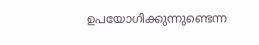ഉപയോഗിക്കുന്നുണ്ടെന്ന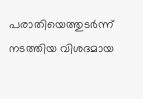പരാതിയെത്തുടർന്ന് നടത്തിയ വിശദമായ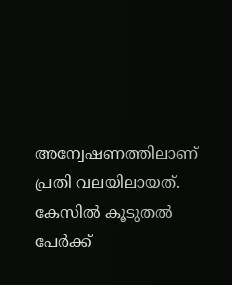അന്വേഷണത്തിലാണ് പ്രതി വലയിലായത്. കേസിൽ കൂടുതൽ പേർക്ക്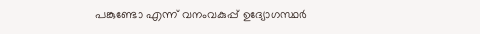പങ്കുണ്ടോ എന്ന് വനംവകുപ്പ് ഉദ്യോഗസ്ഥർ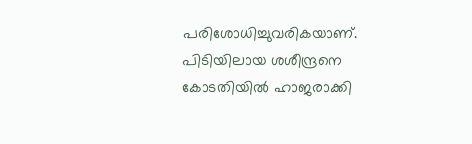പരിശോധിച്ചുവരികയാണ്. പിടിയിലായ ശശീന്ദ്രനെ കോടതിയിൽ ഹാജരാക്കി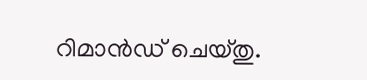റിമാൻഡ് ചെയ്തു.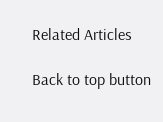Related Articles

Back to top button